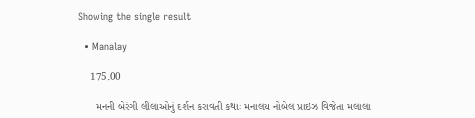Showing the single result

  • Manalay

    175.00

      મનની બેરંગી લીલાઓનું દર્શન કરાવતી કથાઃ મનાલય નોબેલ પ્રાઇઝ વિજેતા મલાલા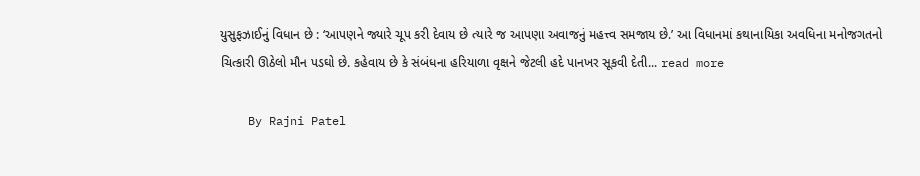યુસુફઝાઈનું વિધાન છે : ‘આપણને જ્યારે ચૂપ કરી દેવાય છે ત્યારે જ આપણા અવાજનું મહત્ત્વ સમજાય છે.’ આ વિધાનમાં કથાનાયિકા અવધિના મનોજગતનો ચિત્કારી ઊઠેલો મૌન પડઘો છે. કહેવાય છે કે સંબંધના હરિયાળા વૃક્ષને જેટલી હદે પાનખર સૂકવી દેતી... read more

    By Rajni Patel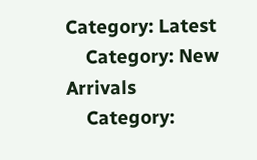Category: Latest
    Category: New Arrivals
    Category: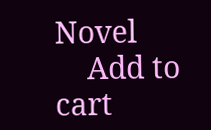Novel
    Add to cart